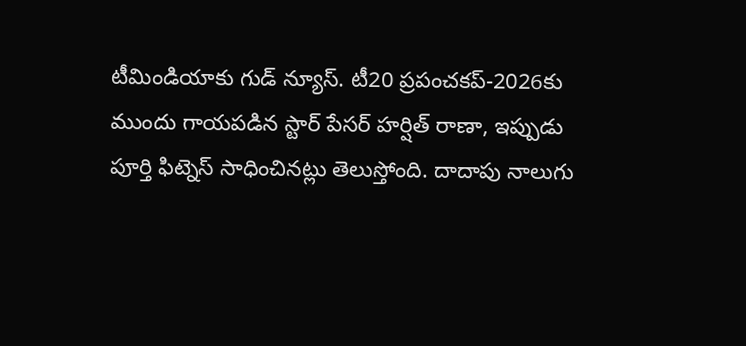టీమిండియాకు గుడ్ న్యూస్. టీ20 ప్రపంచకప్-2026కు ముందు గాయపడిన స్టార్ పేసర్ హర్షిత్ రాణా, ఇప్పుడు పూర్తి ఫిట్నెస్ సాధించినట్లు తెలుస్తోంది. దాదాపు నాలుగు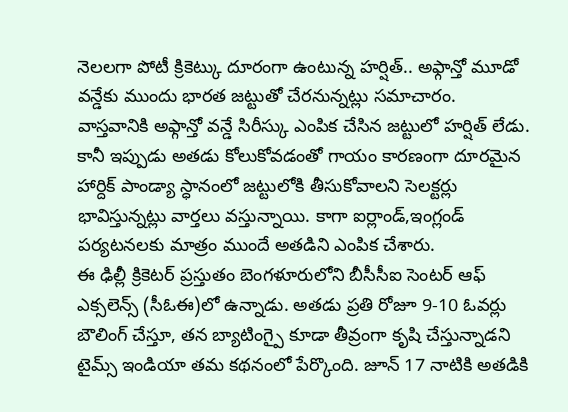నెలలగా పోటీ క్రికెట్కు దూరంగా ఉంటున్న హర్షిత్.. అఫ్గాన్తో మూడో వన్డేకు ముందు భారత జట్టుతో చేరనున్నట్లు సమాచారం.
వాస్తవానికి అఫ్గాన్తో వన్డే సిరీస్కు ఎంపిక చేసిన జట్టులో హర్షిత్ లేడు. కానీ ఇప్పుడు అతడు కోలుకోవడంతో గాయం కారణంగా దూరమైన హార్దిక్ పాండ్యా స్ధానంలో జట్టులోకి తీసుకోవాలని సెలక్టర్లు భావిస్తున్నట్లు వార్తలు వస్తున్నాయి. కాగా ఐర్లాండ్,ఇంగ్లండ్ పర్యటనలకు మాత్రం ముందే అతడిని ఎంపిక చేశారు.
ఈ ఢిల్లీ క్రికెటర్ ప్రస్తుతం బెంగళూరులోని బీసీసీఐ సెంటర్ ఆఫ్ ఎక్సలెన్స్ (సీఓఈ)లో ఉన్నాడు. అతడు ప్రతి రోజూ 9-10 ఓవర్లు బౌలింగ్ చేస్తూ, తన బ్యాటింగ్పై కూడా తీవ్రంగా కృషి చేస్తున్నాడని టైమ్స్ ఇండియా తమ కథనంలో పేర్కొంది. జూన్ 17 నాటికి అతడికి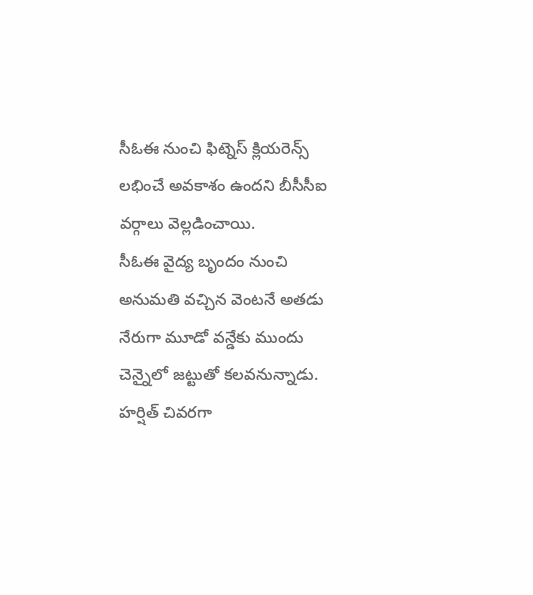సీఓఈ నుంచి ఫిట్నెస్ క్లియరెన్స్ లభించే అవకాశం ఉందని బీసీసీఐ వర్గాలు వెల్లడించాయి.
సీఓఈ వైద్య బృందం నుంచి అనుమతి వచ్చిన వెంటనే అతడు నేరుగా మూడో వన్డేకు ముందు చెన్నైలో జట్టుతో కలవనున్నాడు. హర్షిత్ చివరగా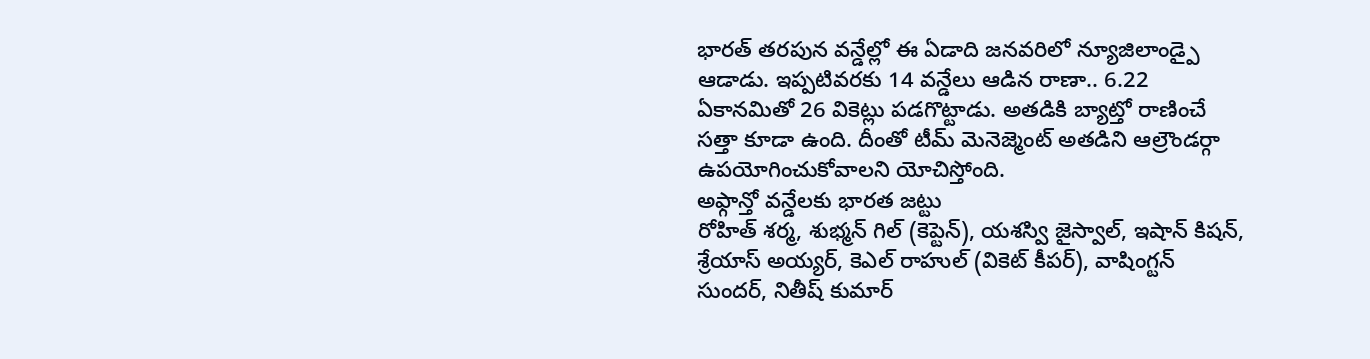భారత్ తరపున వన్డేల్లో ఈ ఏడాది జనవరిలో న్యూజిలాండ్పై ఆడాడు. ఇప్పటివరకు 14 వన్డేలు ఆడిన రాణా.. 6.22 ఏకానమితో 26 వికెట్లు పడగొట్టాడు. అతడికి బ్యాట్తో రాణించే సత్తా కూడా ఉంది. దీంతో టీమ్ మెనెజ్మెంట్ అతడిని ఆల్రౌండర్గా ఉపయోగించుకోవాలని యోచిస్తోంది.
అఫ్గాన్తో వన్డేలకు భారత జట్టు
రోహిత్ శర్మ, శుభ్మన్ గిల్ (కెప్టెన్), యశస్వి జైస్వాల్, ఇషాన్ కిషన్, శ్రేయాస్ అయ్యర్, కెఎల్ రాహుల్ (వికెట్ కీపర్), వాషింగ్టన్ సుందర్, నితీష్ కుమార్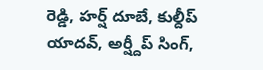రెడ్డి, హర్ష్ దూబే, కుల్దీప్ యాదవ్, అర్ష్దీప్ సింగ్,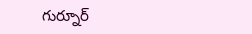గుర్నూర్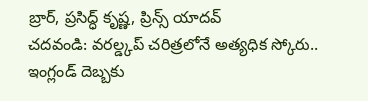బ్రార్, ప్రసిద్ధ్ కృష్ణ, ప్రిన్స్ యాదవ్
చదవండి: వరల్డ్కప్ చరిత్రలోనే అత్యధిక స్కోరు.. ఇంగ్లండ్ దెబ్బకు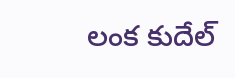లంక కుదేల్